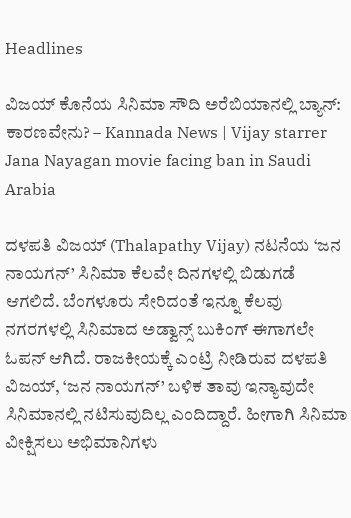Headlines

ವಿಜಯ್ ಕೊನೆಯ ಸಿನಿಮಾ ಸೌದಿ ಅರೆಬಿಯಾನಲ್ಲಿ ಬ್ಯಾನ್: ಕಾರಣವೇನು? – Kannada News | Vijay starrer Jana Nayagan movie facing ban in Saudi Arabia

ದಳಪತಿ ವಿಜಯ್ (Thalapathy Vijay) ನಟನೆಯ ‘ಜನ ನಾಯಗನ್’ ಸಿನಿಮಾ ಕೆಲವೇ ದಿನಗಳಲ್ಲಿ ಬಿಡುಗಡೆ ಆಗಲಿದೆ. ಬೆಂಗಳೂರು ಸೇರಿದಂತೆ ಇನ್ನೂ ಕೆಲವು ನಗರಗಳಲ್ಲಿ ಸಿನಿಮಾದ ಅಡ್ವಾನ್ಸ್ ಬುಕಿಂಗ್ ಈಗಾಗಲೇ ಓಪನ್ ಆಗಿದೆ. ರಾಜಕೀಯಕ್ಕೆ ಎಂಟ್ರಿ ನೀಡಿರುವ ದಳಪತಿ ವಿಜಯ್, ‘ಜನ ನಾಯಗನ್’ ಬಳಿಕ ತಾವು ಇನ್ಯಾವುದೇ ಸಿನಿಮಾನಲ್ಲಿ ನಟಿಸುವುದಿಲ್ಲ ಎಂದಿದ್ದಾರೆ. ಹೀಗಾಗಿ ಸಿನಿಮಾ ವೀಕ್ಷಿಸಲು ಅಭಿಮಾನಿಗಳು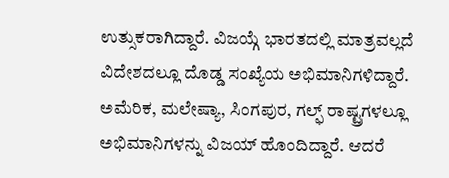ಉತ್ಸುಕರಾಗಿದ್ದಾರೆ. ವಿಜಯ್ಗೆ ಭಾರತದಲ್ಲಿ ಮಾತ್ರವಲ್ಲದೆ ವಿದೇಶದಲ್ಲೂ ದೊಡ್ಡ ಸಂಖ್ಯೆಯ ಅಭಿಮಾನಿಗಳಿದ್ದಾರೆ. ಅಮೆರಿಕ, ಮಲೇಷ್ಯಾ, ಸಿಂಗಪುರ, ಗಲ್ಫ್ ರಾಷ್ಟ್ರಗಳಲ್ಲೂ ಅಭಿಮಾನಿಗಳನ್ನು ವಿಜಯ್ ಹೊಂದಿದ್ದಾರೆ. ಆದರೆ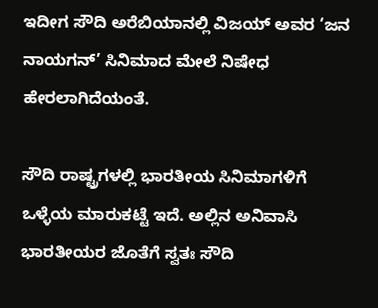ಇದೀಗ ಸೌದಿ ಅರೆಬಿಯಾನಲ್ಲಿ ವಿಜಯ್ ಅವರ ‘ಜನ ನಾಯಗನ್’ ಸಿನಿಮಾದ ಮೇಲೆ ನಿಷೇಧ ಹೇರಲಾಗಿದೆಯಂತೆ.

ಸೌದಿ ರಾಷ್ಟ್ರಗಳಲ್ಲಿ ಭಾರತೀಯ ಸಿನಿಮಾಗಳಿಗೆ ಒಳ್ಳೆಯ ಮಾರುಕಟ್ಟೆ ಇದೆ. ಅಲ್ಲಿನ ಅನಿವಾಸಿ ಭಾರತೀಯರ ಜೊತೆಗೆ ಸ್ವತಃ ಸೌದಿ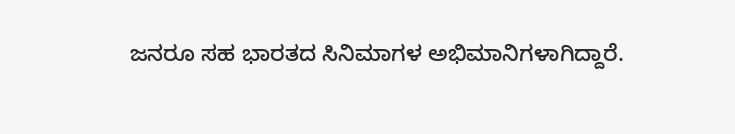ಜನರೂ ಸಹ ಭಾರತದ ಸಿನಿಮಾಗಳ ಅಭಿಮಾನಿಗಳಾಗಿದ್ದಾರೆ.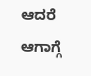ಆದರೆ ಆಗಾಗ್ಗೆ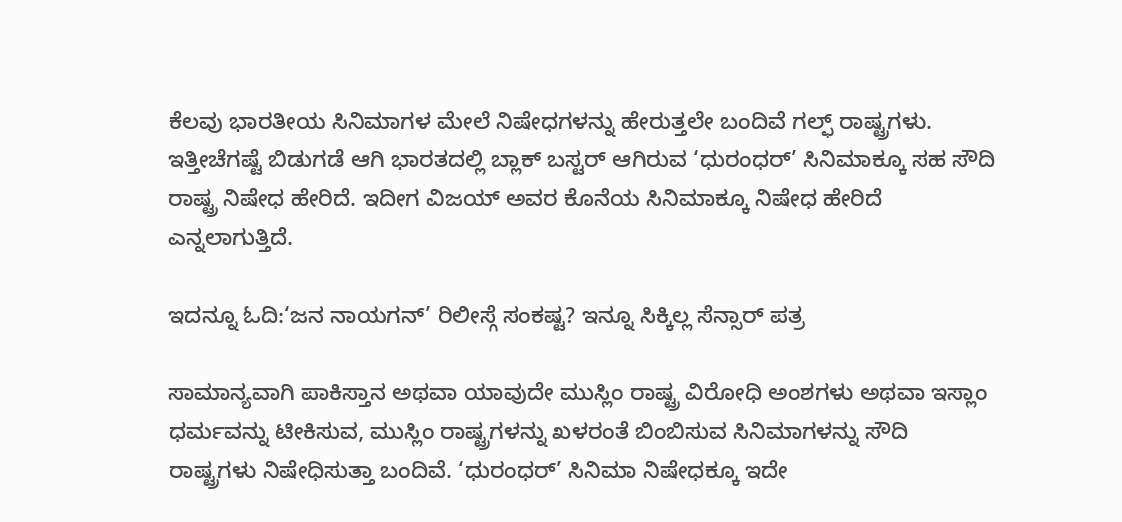ಕೆಲವು ಭಾರತೀಯ ಸಿನಿಮಾಗಳ ಮೇಲೆ ನಿಷೇಧಗಳನ್ನು ಹೇರುತ್ತಲೇ ಬಂದಿವೆ ಗಲ್ಫ್ ರಾಷ್ಟ್ರಗಳು. ಇತ್ತೀಚೆಗಷ್ಟೆ ಬಿಡುಗಡೆ ಆಗಿ ಭಾರತದಲ್ಲಿ ಬ್ಲಾಕ್ ಬಸ್ಟರ್ ಆಗಿರುವ ‘ಧುರಂಧರ್’ ಸಿನಿಮಾಕ್ಕೂ ಸಹ ಸೌದಿ ರಾಷ್ಟ್ರ ನಿಷೇಧ ಹೇರಿದೆ. ಇದೀಗ ವಿಜಯ್ ಅವರ ಕೊನೆಯ ಸಿನಿಮಾಕ್ಕೂ ನಿಷೇಧ ಹೇರಿದೆ ಎನ್ನಲಾಗುತ್ತಿದೆ.

ಇದನ್ನೂ ಓದಿ:‘ಜನ ನಾಯಗನ್’ ರಿಲೀಸ್ಗೆ ಸಂಕಷ್ಟ? ಇನ್ನೂ ಸಿಕ್ಕಿಲ್ಲ ಸೆನ್ಸಾರ್ ಪತ್ರ

ಸಾಮಾನ್ಯವಾಗಿ ಪಾಕಿಸ್ತಾನ ಅಥವಾ ಯಾವುದೇ ಮುಸ್ಲಿಂ ರಾಷ್ಟ್ರ ವಿರೋಧಿ ಅಂಶಗಳು ಅಥವಾ ಇಸ್ಲಾಂ ಧರ್ಮವನ್ನು ಟೀಕಿಸುವ, ಮುಸ್ಲಿಂ ರಾಷ್ಟ್ರಗಳನ್ನು ಖಳರಂತೆ ಬಿಂಬಿಸುವ ಸಿನಿಮಾಗಳನ್ನು ಸೌದಿ ರಾಷ್ಟ್ರಗಳು ನಿಷೇಧಿಸುತ್ತಾ ಬಂದಿವೆ. ‘ಧುರಂಧರ್’ ಸಿನಿಮಾ ನಿಷೇಧಕ್ಕೂ ಇದೇ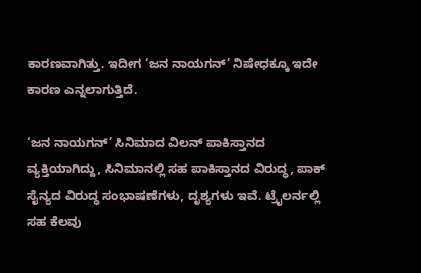ಕಾರಣವಾಗಿತ್ತು. ಇದೀಗ ‘ಜನ ನಾಯಗನ್’ ನಿಷೇಧಕ್ಕೂ ಇದೇ ಕಾರಣ ಎನ್ನಲಾಗುತ್ತಿದೆ.

‘ಜನ ನಾಯಗನ್’ ಸಿನಿಮಾದ ವಿಲನ್ ಪಾಕಿಸ್ತಾನದ ವ್ಯಕ್ತಿಯಾಗಿದ್ದು, ಸಿನಿಮಾನಲ್ಲಿ ಸಹ ಪಾಕಿಸ್ತಾನದ ವಿರುದ್ಧ, ಪಾಕ್ ಸೈನ್ಯದ ವಿರುದ್ಧ ಸಂಭಾಷಣೆಗಳು, ದೃಶ್ಯಗಳು ಇವೆ. ಟ್ರೈಲರ್ನಲ್ಲಿ ಸಹ ಕೆಲವು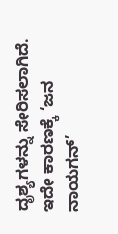ದೃಶ್ಯಗಳನ್ನು ಸೇರಿಸಲಾಗಿದೆ. ಇದೇ ಕಾರಣಕ್ಕೆ ‘ಜನ ನಾಯಗನ್’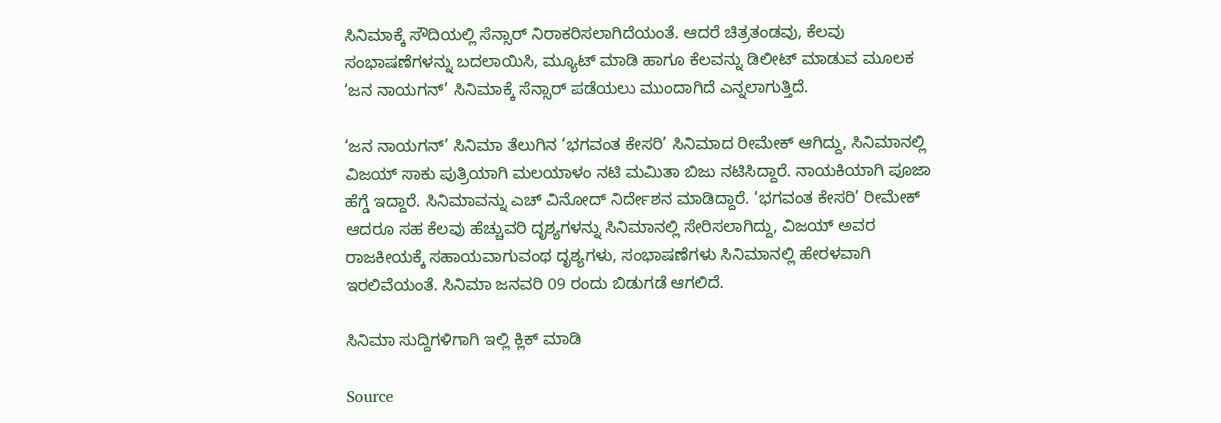ಸಿನಿಮಾಕ್ಕೆ ಸೌದಿಯಲ್ಲಿ ಸೆನ್ಸಾರ್ ನಿರಾಕರಿಸಲಾಗಿದೆಯಂತೆ. ಆದರೆ ಚಿತ್ರತಂಡವು, ಕೆಲವು ಸಂಭಾಷಣೆಗಳನ್ನು ಬದಲಾಯಿಸಿ, ಮ್ಯೂಟ್ ಮಾಡಿ ಹಾಗೂ ಕೆಲವನ್ನು ಡಿಲೀಟ್ ಮಾಡುವ ಮೂಲಕ ‘ಜನ ನಾಯಗನ್’ ಸಿನಿಮಾಕ್ಕೆ ಸೆನ್ಸಾರ್ ಪಡೆಯಲು ಮುಂದಾಗಿದೆ ಎನ್ನಲಾಗುತ್ತಿದೆ.

‘ಜನ ನಾಯಗನ್’ ಸಿನಿಮಾ ತೆಲುಗಿನ ‘ಭಗವಂತ ಕೇಸರಿ’ ಸಿನಿಮಾದ ರೀಮೇಕ್ ಆಗಿದ್ದು, ಸಿನಿಮಾನಲ್ಲಿ ವಿಜಯ್ ಸಾಕು ಪುತ್ರಿಯಾಗಿ ಮಲಯಾಳಂ ನಟಿ ಮಮಿತಾ ಬಿಜು ನಟಿಸಿದ್ದಾರೆ. ನಾಯಕಿಯಾಗಿ ಪೂಜಾ ಹೆಗ್ಡೆ ಇದ್ದಾರೆ. ಸಿನಿಮಾವನ್ನು ಎಚ್ ವಿನೋದ್ ನಿರ್ದೇಶನ ಮಾಡಿದ್ದಾರೆ. ‘ಭಗವಂತ ಕೇಸರಿ’ ರೀಮೇಕ್ ಆದರೂ ಸಹ ಕೆಲವು ಹೆಚ್ಚುವರಿ ದೃಶ್ಯಗಳನ್ನು ಸಿನಿಮಾನಲ್ಲಿ ಸೇರಿಸಲಾಗಿದ್ದು, ವಿಜಯ್ ಅವರ ರಾಜಕೀಯಕ್ಕೆ ಸಹಾಯವಾಗುವಂಥ ದೃಶ್ಯಗಳು, ಸಂಭಾಷಣೆಗಳು ಸಿನಿಮಾನಲ್ಲಿ ಹೇರಳವಾಗಿ ಇರಲಿವೆಯಂತೆ. ಸಿನಿಮಾ ಜನವರಿ 09 ರಂದು ಬಿಡುಗಡೆ ಆಗಲಿದೆ.

ಸಿನಿಮಾ ಸುದ್ದಿಗಳಿಗಾಗಿ ಇಲ್ಲಿ ಕ್ಲಿಕ್ ಮಾಡಿ

Source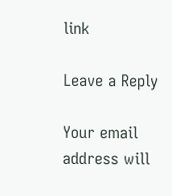link

Leave a Reply

Your email address will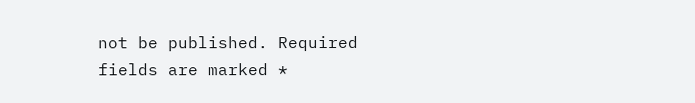not be published. Required fields are marked *